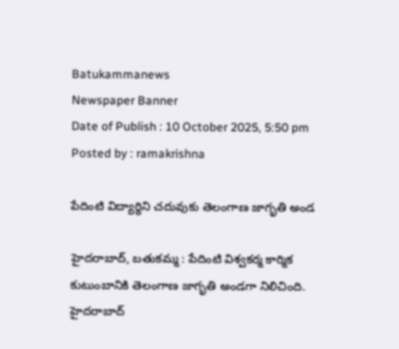Batukammanews
Newspaper Banner
Date of Publish : 10 October 2025, 5:50 pm Posted by : ramakrishna

పేదింటి విద్యార్థిని చదువుకు తెలంగాణ జాగృతి అండ

హైదరాబాద్, బతుకమ్మ : పేదింటి విశ్వకర్మ కార్మిక కుటుంబానికి తెలంగాణ జాగృతి అండగా నిలిచింది. హైదరాబాద్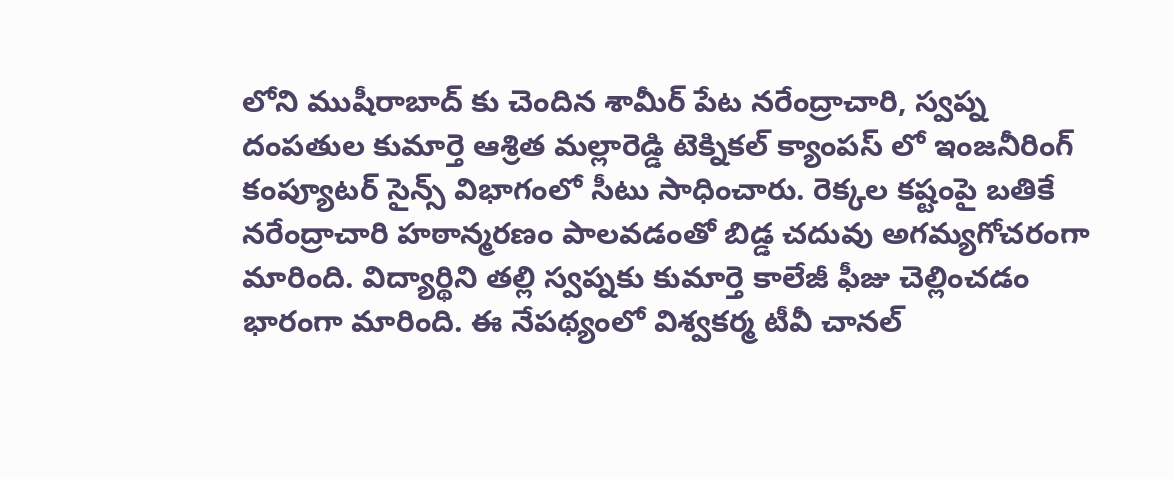లోని ముషీరాబాద్ కు చెందిన శామీర్ పేట నరేంద్రాచారి, స్వప్న దంపతుల కుమార్తె ఆశ్రిత మల్లారెడ్డి టెక్నికల్ క్యాంపస్ లో ఇంజనీరింగ్ కంప్యూటర్ సైన్స్ విభాగంలో సీటు సాధించారు. రెక్కల కష్టంపై బతికే నరేంద్రాచారి హఠాన్మరణం పాలవడంతో బిడ్డ చదువు అగమ్యగోచరంగా మారింది. విద్యార్థిని తల్లి స్వప్నకు కుమార్తె కాలేజీ ఫీజు చెల్లించడం భారంగా మారింది. ఈ నేపథ్యంలో విశ్వకర్మ టీవీ చానల్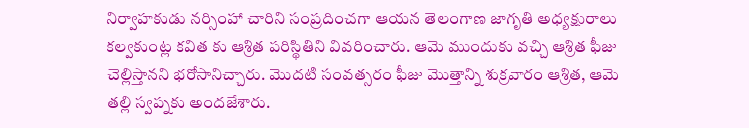నిర్వాహకుడు నర్సింహా చారిని సంప్రదించగా ఆయన తెలంగాణ జాగృతి అధ్యక్షురాలు కల్వకుంట్ల కవిత కు ఆశ్రిత పరిస్థితిని వివరించారు. ఆమె ముందుకు వచ్చి ఆశ్రిత ఫీజు చెల్లిస్తానని భరోసానిచ్చారు. మొదటి సంవత్సరం ఫీజు మొత్తాన్ని శుక్రవారం ఆశ్రిత, ఆమె తల్లి స్వప్నకు అందజేశారు.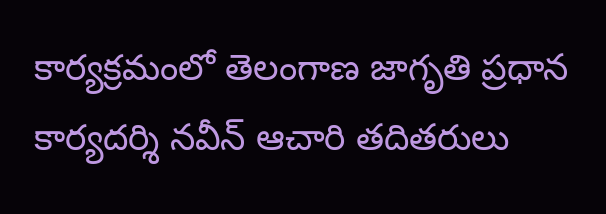కార్యక్రమంలో తెలంగాణ జాగృతి ప్రధాన కార్యదర్శి నవీన్ ఆచారి తదితరులు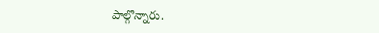పాల్గొన్నారు.